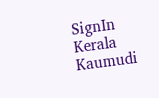SignIn
Kerala Kaumudi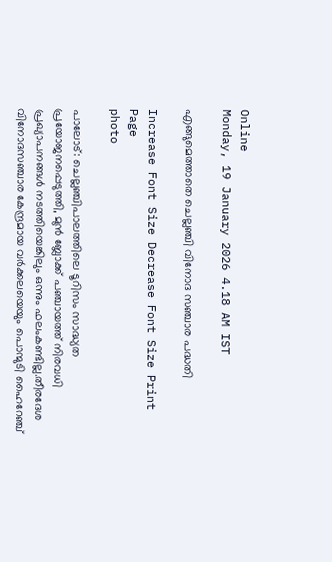Online
Monday, 19 January 2026 4.18 AM IST

എങ്ങുമെത്താതെ ചെല്ലഞ്ചി വിനോദ സഞ്ചാര പദ്ധതി

Increase Font Size Decrease Font Size Print Page
photo

പാലോട്: ചെല്ലഞ്ചിപാലത്തിലെ ടൂറിസം സാദ്ധ്യത പ്രയോജനപ്പെടുത്തി, മുൻ ബ്ലോക്ക് പഞ്ചായത്ത് നിരവധി പ്രഖ്യാപനങ്ങൾ നടത്തിയെങ്കിലും ഒന്നും ഫലംകണ്ടില്ല.തീരദേശ വിനോദസഞ്ചാര കേന്ദ്രമായ വർക്കലയെയും പൊന്മുടി ഹൈറേഞ്ച്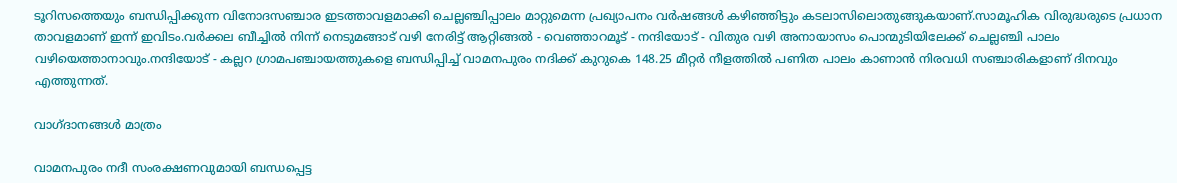ടൂറിസത്തെയും ബന്ധിപ്പിക്കുന്ന വിനോദസഞ്ചാര ഇടത്താവളമാക്കി ചെല്ലഞ്ചിപ്പാലം മാറ്റുമെന്ന പ്രഖ്യാപനം വർഷങ്ങൾ കഴിഞ്ഞിട്ടും കടലാസിലൊതുങ്ങുകയാണ്.സാമൂഹിക വിരുദ്ധരുടെ പ്രധാന താവളമാണ് ഇന്ന് ഇവിടം.വർക്കല ബീച്ചിൽ നിന്ന് നെടുമങ്ങാട് വഴി നേരിട്ട് ആറ്റിങ്ങൽ - വെഞ്ഞാറമൂട് - നന്ദിയോട് - വിതുര വഴി അനായാസം പൊന്മുടിയിലേക്ക് ചെല്ലഞ്ചി പാലം വഴിയെത്താനാവും.നന്ദിയോട് - കല്ലറ ഗ്രാമപഞ്ചായത്തുകളെ ബന്ധിപ്പിച്ച് വാമനപുരം നദിക്ക് കുറുകെ 148.25 മീറ്റർ നീളത്തിൽ പണിത പാലം കാണാൻ നിരവധി സഞ്ചാരികളാണ് ദിനവും എത്തുന്നത്.

വാഗ്‌ദാനങ്ങൾ മാത്രം

വാമനപുരം നദീ സംരക്ഷണവുമായി ബന്ധപ്പെട്ട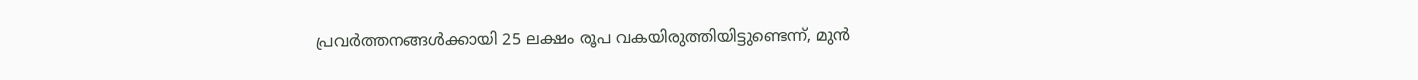പ്രവർത്തനങ്ങൾക്കായി 25 ലക്ഷം രൂപ വകയിരുത്തിയിട്ടുണ്ടെന്ന്, മുൻ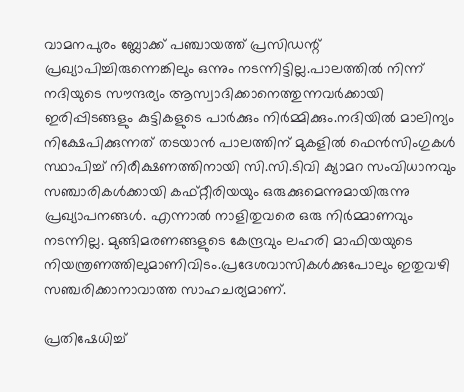വാമനപുരം ബ്ലോക്ക് പഞ്ചായത്ത് പ്രസിഡന്റ് പ്രഖ്യാപിച്ചിരുന്നെങ്കിലും ഒന്നും നടന്നിട്ടില്ല.പാലത്തിൽ നിന്ന് നദിയുടെ സൗന്ദര്യം ആസ്വാദിക്കാനെത്തുന്നവർക്കായി ഇരിപ്പിടങ്ങളും കുട്ടികളുടെ പാർക്കും നിർമ്മിക്കും.നദിയിൽ മാലിന്യം നിക്ഷേപിക്കുന്നത് തടയാൻ പാലത്തിന് മുകളിൽ ഫെൻസിംഗുകൾ സ്ഥാപിച്ച് നിരീക്ഷണത്തിനായി സി.സി.ടിവി ക്യാമറ സംവിധാനവും സഞ്ചാരികൾക്കായി കഫ്റ്റീരിയയും ഒരുക്കുമെന്നുമായിരുന്നു പ്രഖ്യാപനങ്ങൾ. എന്നാൽ നാളിതുവരെ ഒരു നിർമ്മാണവും നടന്നില്ല. മുങ്ങിമരണങ്ങളുടെ കേന്ദ്രവും ലഹരി മാഫിയയുടെ നിയന്ത്രണത്തിലുമാണിവിടം.പ്രദേശവാസികൾക്കുപോലും ഇതുവഴി സഞ്ചരിക്കാനാവാത്ത സാഹചര്യമാണ്.

പ്രതിഷേധിച്ച്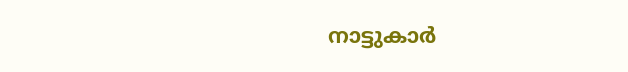നാട്ടുകാർ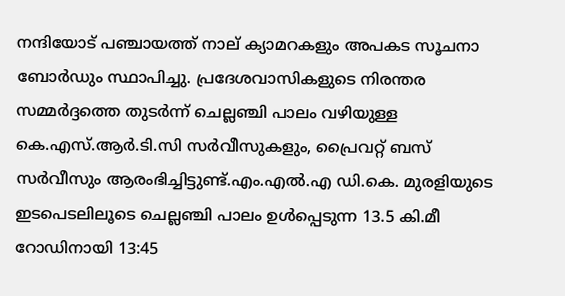നന്ദിയോട് പഞ്ചായത്ത് നാല് ക്യാമറകളും അപകട സൂചനാ ബോർഡും സ്ഥാപിച്ചു. പ്രദേശവാസികളുടെ നിരന്തര സമ്മർദ്ദത്തെ തുടർന്ന് ചെല്ലഞ്ചി പാലം വഴിയുള്ള കെ.എസ്.ആർ.ടി.സി സർവീസുകളും, പ്രൈവറ്റ് ബസ് സർവീസും ആരംഭിച്ചിട്ടുണ്ട്.എം.എൽ.എ ഡി.കെ. മുരളിയുടെ ഇടപെടലിലൂടെ ചെല്ലഞ്ചി പാലം ഉൾപ്പെടുന്ന 13.5 കി.മീ റോഡിനായി 13:45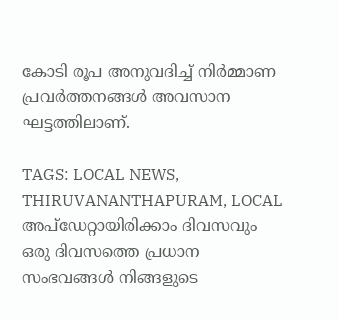കോടി രൂപ അനുവദിച്ച് നിർമ്മാണ പ്രവർത്തനങ്ങൾ അവസാന ഘട്ടത്തിലാണ്.

TAGS: LOCAL NEWS, THIRUVANANTHAPURAM, LOCAL
അപ്ഡേറ്റായിരിക്കാം ദിവസവും
ഒരു ദിവസത്തെ പ്രധാന സംഭവങ്ങൾ നിങ്ങളുടെ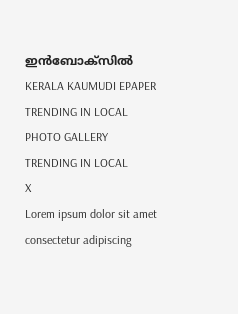ഇൻബോക്സിൽ
KERALA KAUMUDI EPAPER
TRENDING IN LOCAL
PHOTO GALLERY
TRENDING IN LOCAL
X
Lorem ipsum dolor sit amet
consectetur adipiscing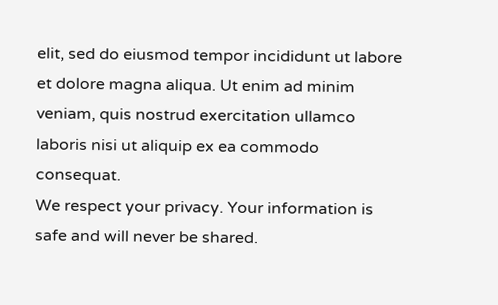elit, sed do eiusmod tempor incididunt ut labore et dolore magna aliqua. Ut enim ad minim veniam, quis nostrud exercitation ullamco laboris nisi ut aliquip ex ea commodo consequat.
We respect your privacy. Your information is safe and will never be shared.